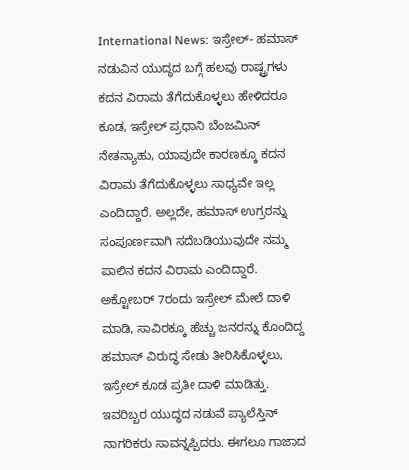International News: ಇಸ್ರೇಲ್- ಹಮಾಸ್ ನಡುವಿನ ಯುದ್ಧದ ಬಗ್ಗೆ ಹಲವು ರಾಷ್ಟ್ರಗಳು ಕದನ ವಿರಾಮ ತೆಗೆದುಕೊಳ್ಳಲು ಹೇಳಿದರೂ ಕೂಡ, ಇಸ್ರೇಲ್ ಪ್ರಧಾನಿ ಬೆಂಜಮಿನ್ ನೇತನ್ಯಾಹು, ಯಾವುದೇ ಕಾರಣಕ್ಕೂ ಕದನ ವಿರಾಮ ತೆಗೆದುಕೊಳ್ಳಲು ಸಾಧ್ಯವೇ ಇಲ್ಲ ಎಂದಿದ್ದಾರೆ. ಅಲ್ಲದೇ, ಹಮಾಸ್ ಉಗ್ರರನ್ನು ಸಂಪೂರ್ಣವಾಗಿ ಸದೆಬಡಿಯುವುದೇ ನಮ್ಮ ಪಾಲಿನ ಕದನ ವಿರಾಮ ಎಂದಿದ್ದಾರೆ.
ಅಕ್ಟೋಬರ್ 7ರಂದು ಇಸ್ರೇಲ್ ಮೇಲೆ ದಾಳಿ ಮಾಡಿ, ಸಾವಿರಕ್ಕೂ ಹೆಚ್ಚು ಜನರನ್ನು ಕೊಂದಿದ್ದ ಹಮಾಸ್ ವಿರುದ್ಧ ಸೇಡು ತೀರಿಸಿಕೊಳ್ಳಲು, ಇಸ್ರೇಲ್ ಕೂಡ ಪ್ರತೀ ದಾಳಿ ಮಾಡಿತ್ತು. ಇವರಿಬ್ಬರ ಯುದ್ಧದ ನಡುವೆ ಪ್ಯಾಲೆಸ್ತಿನ್ ನಾಗರಿಕರು ಸಾವನ್ನಪ್ಪಿದರು. ಈಗಲೂ ಗಾಜಾದ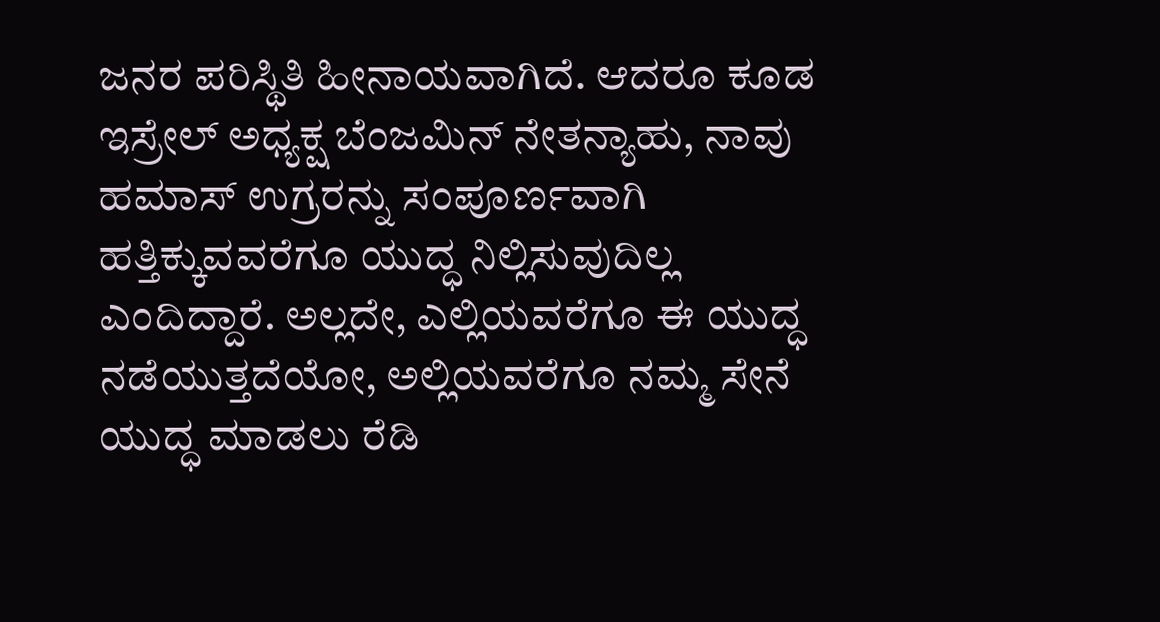ಜನರ ಪರಿಸ್ಥಿತಿ ಹೀನಾಯವಾಗಿದೆ. ಆದರೂ ಕೂಡ ಇಸ್ರೇಲ್ ಅಧ್ಯಕ್ಷ ಬೆಂಜಮಿನ್ ನೇತನ್ಯಾಹು, ನಾವು ಹಮಾಸ್ ಉಗ್ರರನ್ನು ಸಂಪೂರ್ಣವಾಗಿ ಹತ್ತಿಕ್ಕುವವರೆಗೂ ಯುದ್ಧ ನಿಲ್ಲಿಸುವುದಿಲ್ಲ ಎಂದಿದ್ದಾರೆ. ಅಲ್ಲದೇ, ಎಲ್ಲಿಯವರೆಗೂ ಈ ಯುದ್ಧ ನಡೆಯುತ್ತದೆಯೋ, ಅಲ್ಲಿಯವರೆಗೂ ನಮ್ಮ ಸೇನೆ ಯುದ್ಧ ಮಾಡಲು ರೆಡಿ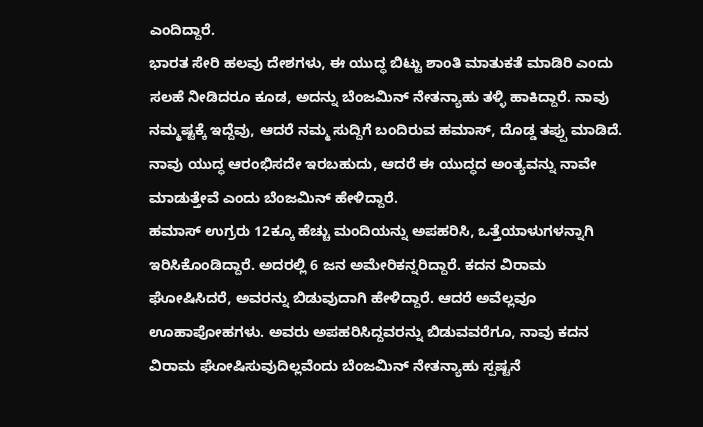ಎಂದಿದ್ದಾರೆ.
ಭಾರತ ಸೇರಿ ಹಲವು ದೇಶಗಳು, ಈ ಯುದ್ಧ ಬಿಟ್ಟು ಶಾಂತಿ ಮಾತುಕತೆ ಮಾಡಿರಿ ಎಂದು ಸಲಹೆ ನೀಡಿದರೂ ಕೂಡ, ಅದನ್ನು ಬೆಂಜಮಿನ್ ನೇತನ್ಯಾಹು ತಳ್ಳಿ ಹಾಕಿದ್ದಾರೆ. ನಾವು ನಮ್ಮಷ್ಟಕ್ಕೆ ಇದ್ದೆವು, ಆದರೆ ನಮ್ಮ ಸುದ್ದಿಗೆ ಬಂದಿರುವ ಹಮಾಸ್, ದೊಡ್ಡ ತಪ್ಪು ಮಾಡಿದೆ. ನಾವು ಯುದ್ಧ ಆರಂಭಿಸದೇ ಇರಬಹುದು, ಆದರೆ ಈ ಯುದ್ಧದ ಅಂತ್ಯವನ್ನು ನಾವೇ ಮಾಡುತ್ತೇವೆ ಎಂದು ಬೆಂಜಮಿನ್ ಹೇಳಿದ್ದಾರೆ.
ಹಮಾಸ್ ಉಗ್ರರು 12ಕ್ಕೂ ಹೆಚ್ಚು ಮಂದಿಯನ್ನು ಅಪಹರಿಸಿ, ಒತ್ತೆಯಾಳುಗಳನ್ನಾಗಿ ಇರಿಸಿಕೊಂಡಿದ್ದಾರೆ. ಅದರಲ್ಲಿ 6 ಜನ ಅಮೇರಿಕನ್ನರಿದ್ದಾರೆ. ಕದನ ವಿರಾಮ ಘೋಷಿಸಿದರೆ, ಅವರನ್ನು ಬಿಡುವುದಾಗಿ ಹೇಳಿದ್ದಾರೆ. ಆದರೆ ಅವೆಲ್ಲವೂ ಊಹಾಪೋಹಗಳು. ಅವರು ಅಪಹರಿಸಿದ್ದವರನ್ನು ಬಿಡುವವರೆಗೂ, ನಾವು ಕದನ ವಿರಾಮ ಘೋಷಿಸುವುದಿಲ್ಲವೆಂದು ಬೆಂಜಮಿನ್ ನೇತನ್ಯಾಹು ಸ್ಪಷ್ಟನೆ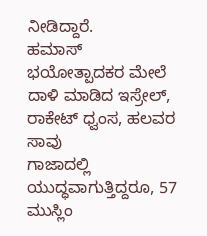ನೀಡಿದ್ದಾರೆ.
ಹಮಾಸ್ ಭಯೋತ್ಪಾದಕರ ಮೇಲೆ ದಾಳಿ ಮಾಡಿದ ಇಸ್ರೇಲ್, ರಾಕೇಟ್ ಧ್ವಂಸ, ಹಲವರ ಸಾವು
ಗಾಜಾದಲ್ಲಿ ಯುದ್ಧವಾಗುತ್ತಿದ್ದರೂ, 57 ಮುಸ್ಲಿಂ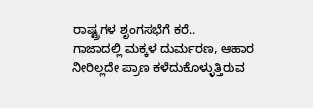ರಾಷ್ಟ್ರಗಳ ಶೃಂಗಸಭೆಗೆ ಕರೆ..
ಗಾಜಾದಲ್ಲಿ ಮಕ್ಕಳ ದುರ್ಮರಣ, ಆಹಾರ ನೀರಿಲ್ಲದೇ ಪ್ರಾಣ ಕಳೆದುಕೊಳ್ಳುತ್ತಿರುವ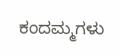ಕಂದಮ್ಮಗಳು